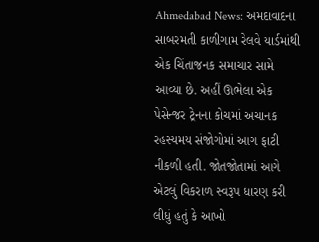Ahmedabad News: અમદાવાદના સાબરમતી કાળીગામ રેલવે યાર્ડમાંથી એક ચિંતાજનક સમાચાર સામે આવ્યા છે. અહીં ઊભેલા એક પેસેન્જર ટ્રેનના કોચમાં અચાનક રહસ્યમય સંજોગોમાં આગ ફાટી નીકળી હતી. જોતજોતામાં આગે એટલું વિકરાળ સ્વરૂપ ધારણ કરી લીધું હતું કે આખો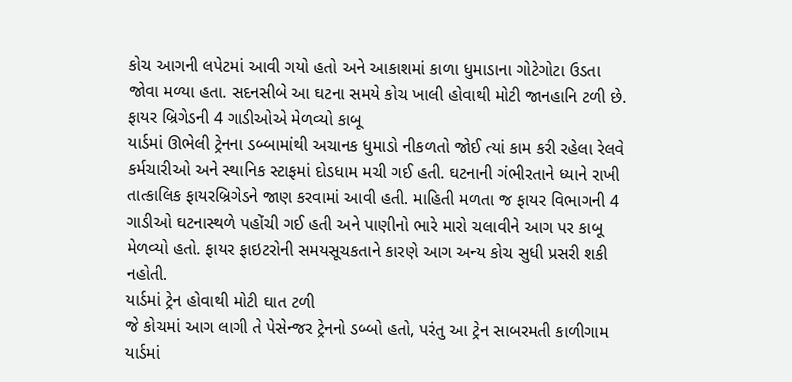કોચ આગની લપેટમાં આવી ગયો હતો અને આકાશમાં કાળા ધુમાડાના ગોટેગોટા ઉડતા જોવા મળ્યા હતા. સદનસીબે આ ઘટના સમયે કોચ ખાલી હોવાથી મોટી જાનહાનિ ટળી છે.
ફાયર બ્રિગેડની 4 ગાડીઓએ મેળવ્યો કાબૂ
યાર્ડમાં ઊભેલી ટ્રેનના ડબ્બામાંથી અચાનક ધુમાડો નીકળતો જોઈ ત્યાં કામ કરી રહેલા રેલવે કર્મચારીઓ અને સ્થાનિક સ્ટાફમાં દોડધામ મચી ગઈ હતી. ઘટનાની ગંભીરતાને ધ્યાને રાખી તાત્કાલિક ફાયરબ્રિગેડને જાણ કરવામાં આવી હતી. માહિતી મળતા જ ફાયર વિભાગની 4 ગાડીઓ ઘટનાસ્થળે પહોંચી ગઈ હતી અને પાણીનો ભારે મારો ચલાવીને આગ પર કાબૂ મેળવ્યો હતો. ફાયર ફાઇટરોની સમયસૂચકતાને કારણે આગ અન્ય કોચ સુધી પ્રસરી શકી નહોતી.
યાર્ડમાં ટ્રેન હોવાથી મોટી ઘાત ટળી
જે કોચમાં આગ લાગી તે પેસેન્જર ટ્રેનનો ડબ્બો હતો, પરંતુ આ ટ્રેન સાબરમતી કાળીગામ યાર્ડમાં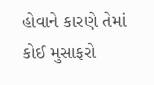હોવાને કારણે તેમાં કોઈ મુસાફરો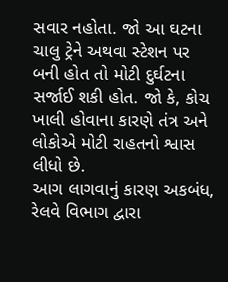સવાર નહોતા. જો આ ઘટના ચાલુ ટ્રેને અથવા સ્ટેશન પર બની હોત તો મોટી દુર્ઘટના સર્જાઈ શકી હોત. જો કે, કોચ ખાલી હોવાના કારણે તંત્ર અને લોકોએ મોટી રાહતનો શ્વાસ લીધો છે.
આગ લાગવાનું કારણ અકબંધ, રેલવે વિભાગ દ્વારા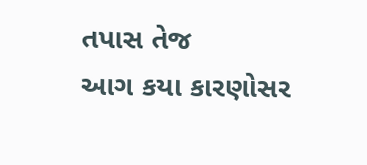તપાસ તેજ
આગ કયા કારણોસર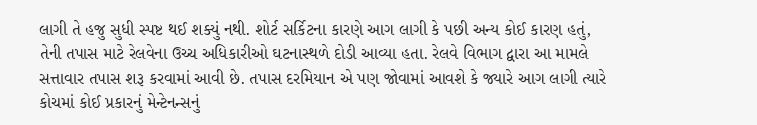લાગી તે હજુ સુધી સ્પષ્ટ થઈ શક્યું નથી. શોર્ટ સર્કિટના કારણે આગ લાગી કે પછી અન્ય કોઈ કારણ હતું, તેની તપાસ માટે રેલવેના ઉચ્ચ અધિકારીઓ ઘટનાસ્થળે દોડી આવ્યા હતા. રેલવે વિભાગ દ્વારા આ મામલે સત્તાવાર તપાસ શરૂ કરવામાં આવી છે. તપાસ દરમિયાન એ પણ જોવામાં આવશે કે જ્યારે આગ લાગી ત્યારે કોચમાં કોઈ પ્રકારનું મેન્ટેનન્સનું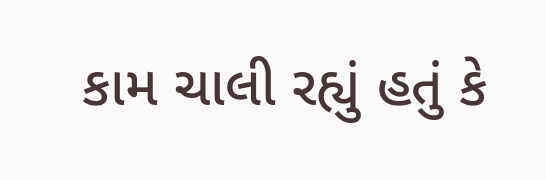કામ ચાલી રહ્યું હતું કે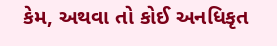કેમ, અથવા તો કોઈ અનધિકૃત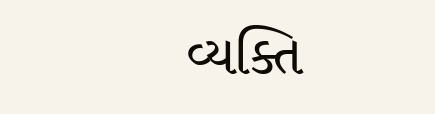વ્યક્તિ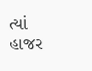ત્યાં હાજર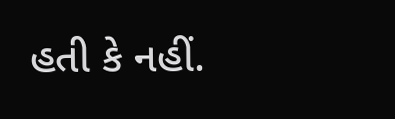હતી કે નહીં.